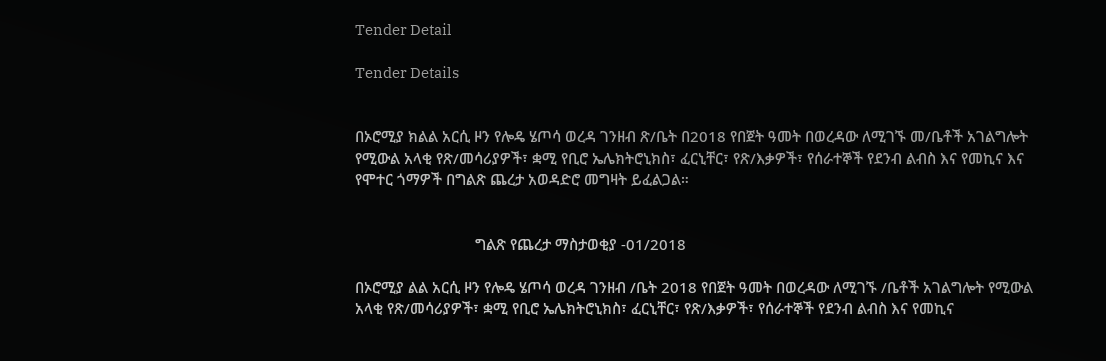Tender Detail

Tender Details


በኦሮሚያ ክልል አርሲ ዞን የሎዴ ሄጦሳ ወረዳ ገንዘብ ጽ/ቤት በ2018 የበጀት ዓመት በወረዳው ለሚገኙ መ/ቤቶች አገልግሎት የሚውል አላቂ የጽ/መሳሪያዎች፣ ቋሚ የቢሮ ኤሌክትሮኒክስ፣ ፈርኒቸር፣ የጽ/እቃዎች፣ የሰራተኞች የደንብ ልብስ እና የመኪና እና የሞተር ጎማዎች በግልጽ ጨረታ አወዳድሮ መግዛት ይፈልጋል።


                              ግልጽ የጨረታ ማስታወቂያ -01/2018

በኦሮሚያ ልል አርሲ ዞን የሎዴ ሄጦሳ ወረዳ ገንዘብ /ቤት 2018 የበጀት ዓመት በወረዳው ለሚገኙ /ቤቶች አገልግሎት የሚውል አላቂ የጽ/መሳሪያዎች፣ ቋሚ የቢሮ ኤሌክትሮኒክስ፣ ፈርኒቸር፣ የጽ/እቃዎች፣ የሰራተኞች የደንብ ልብስ እና የመኪና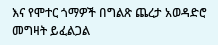እና የሞተር ጎማዎች በግልጽ ጨረታ አወዳድሮ መግዛት ይፈልጋል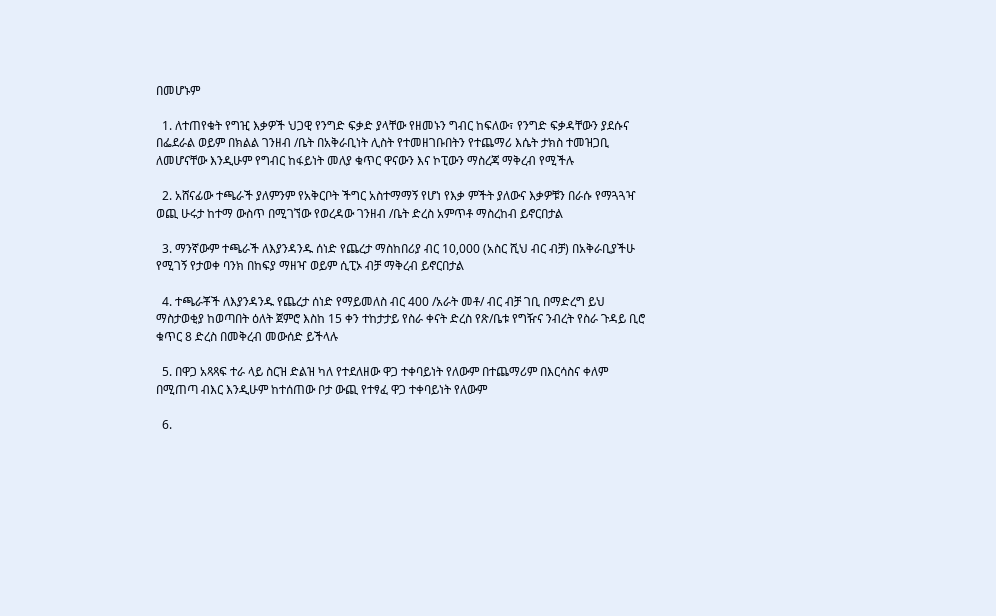በመሆኑም

  1. ለተጠየቁት የግዢ እቃዎች ህጋዊ የንግድ ፍቃድ ያላቸው የዘመኑን ግብር ከፍለው፣ የንግድ ፍቃዳቸውን ያደሱና በፌደራል ወይም በክልል ገንዘብ /ቤት በአቅራቢነት ሊስት የተመዘገቡበትን የተጨማሪ እሴት ታክስ ተመዝጋቢ ለመሆናቸው እንዲሁም የግብር ከፋይነት መለያ ቁጥር ዋናውን እና ኮፒውን ማስረጃ ማቅረብ የሚችሉ

  2. አሸናፊው ተጫራች ያለምንም የአቅርቦት ችግር አስተማማኝ የሆነ የእቃ ምችት ያለውና እቃዎቹን በራሱ የማጓጓዣ ወጪ ሁሩታ ከተማ ውስጥ በሚገኘው የወረዳው ገንዘብ /ቤት ድረስ አምጥቶ ማስረከብ ይኖርበታል

  3. ማንኛውም ተጫራች ለእያንዳንዱ ሰነድ የጨረታ ማስከበሪያ ብር 10,000 (አስር ሺህ ብር ብቻ) በአቅራቢያችሁ የሚገኝ የታወቀ ባንክ በከፍያ ማዘዣ ወይም ሲፒኦ ብቻ ማቅረብ ይኖርበታል

  4. ተጫራቾች ለእያንዳንዱ የጨረታ ሰነድ የማይመለስ ብር 400 /አራት መቶ/ ብር ብቻ ገቢ በማድረግ ይህ ማስታወቂያ ከወጣበት ዕለት ጀምሮ እስከ 15 ቀን ተከታታይ የስራ ቀናት ድረስ የጽ/ቤቱ የግዥና ንብረት የስራ ጉዳይ ቢሮ ቁጥር 8 ድረስ በመቅረብ መውሰድ ይችላሉ

  5. በዋጋ አጻጻፍ ተራ ላይ ስርዝ ድልዝ ካለ የተደለዘው ዋጋ ተቀባይነት የለውም በተጨማሪም በእርሳስና ቀለም በሚጠጣ ብእር እንዲሁም ከተሰጠው ቦታ ውጪ የተፃፈ ዋጋ ተቀባይነት የለውም

  6.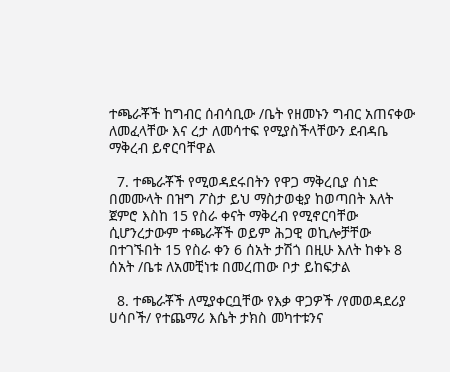ተጫራቾች ከግብር ሰብሳቢው /ቤት የዘመኑን ግብር አጠናቀው ለመፈላቸው እና ረታ ለመሳተፍ የሚያስችላቸውን ደብዳቤ ማቅረብ ይኖርባቸዋል

  7. ተጫራቾች የሚወዳደሩበትን የዋጋ ማቅረቢያ ሰነድ በመሙላት በዝግ ፖስታ ይህ ማስታወቂያ ከወጣበት እለት ጀምሮ እስከ 15 የስራ ቀናት ማቅረብ የሚኖርባቸው ሲሆንረታውም ተጫራቾች ወይም ሕጋዊ ወኪሎቻቸው በተገኙበት 15 የስራ ቀን 6 ሰአት ታሽጎ በዚሁ እለት ከቀኑ 8 ሰአት /ቤቱ ለአመቺነቱ በመረጠው ቦታ ይከፍታል

  8. ተጫራቾች ለሚያቀርቧቸው የእቃ ዋጋዎች /የመወዳደሪያ ሀሳቦች/ የተጨማሪ እሴት ታክስ መካተቱንና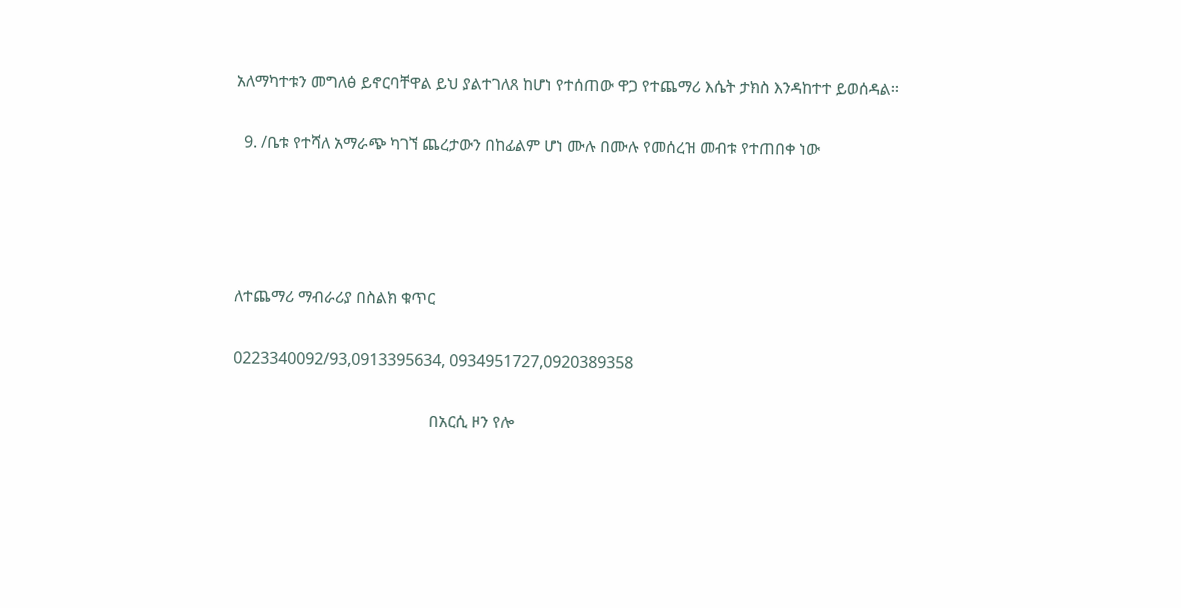አለማካተቱን መግለፅ ይኖርባቸዋል ይህ ያልተገለጸ ከሆነ የተሰጠው ዋጋ የተጨማሪ እሴት ታክስ እንዳከተተ ይወሰዳል፡፡

  9. /ቤቱ የተሻለ አማራጭ ካገኘ ጨረታውን በከፊልም ሆነ ሙሉ በሙሉ የመሰረዝ መብቱ የተጠበቀ ነው




ለተጨማሪ ማብራሪያ በስልክ ቁጥር

0223340092/93,0913395634, 0934951727,0920389358

                                                 በአርሲ ዞን የሎ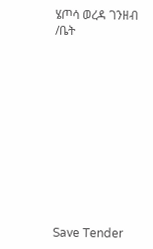ሄጦሳ ወረዳ ገንዘብ /ቤት











Save Tender